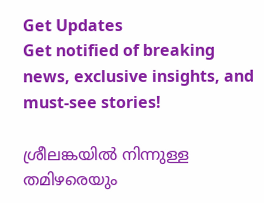Get Updates
Get notified of breaking news, exclusive insights, and must-see stories!

ശ്രീലങ്കയില്‍ നിന്നുള്ള തമിഴരെയും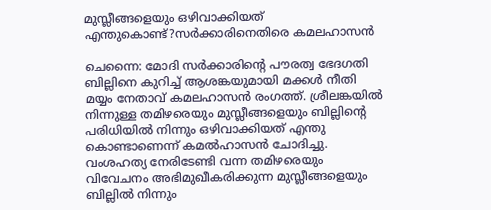മുസ്ലീങ്ങളെയും ഒഴിവാക്കിയത് എന്തുകൊണ്ട്?സര്‍ക്കാരിനെതിരെ കമലഹാസന്‍

ചെന്നൈ: മോദി സര്‍ക്കാരിന്റെ പൗരത്വ ഭേദഗതി ബില്ലിനെ കുറിച്ച് ആശങ്കയുമായി മക്കള്‍ നീതി മയ്യം നേതാവ് കമലഹാസന്‍ രംഗത്ത്. ശ്രീലങ്കയില്‍ നിന്നുള്ള തമിഴരെയും മുസ്ലീങ്ങളെയും ബില്ലിന്റെ പരിധിയില്‍ നിന്നും ഒഴിവാക്കിയത് എന്തു കൊണ്ടാണെന്ന് കമല്‍ഹാസന്‍ ചോദിച്ചു. വംശഹത്യ നേരിടേണ്ടി വന്ന തമിഴരെയും വിവേചനം അഭിമുഖീകരിക്കുന്ന മുസ്ലീങ്ങളെയും ബില്ലില്‍ നിന്നും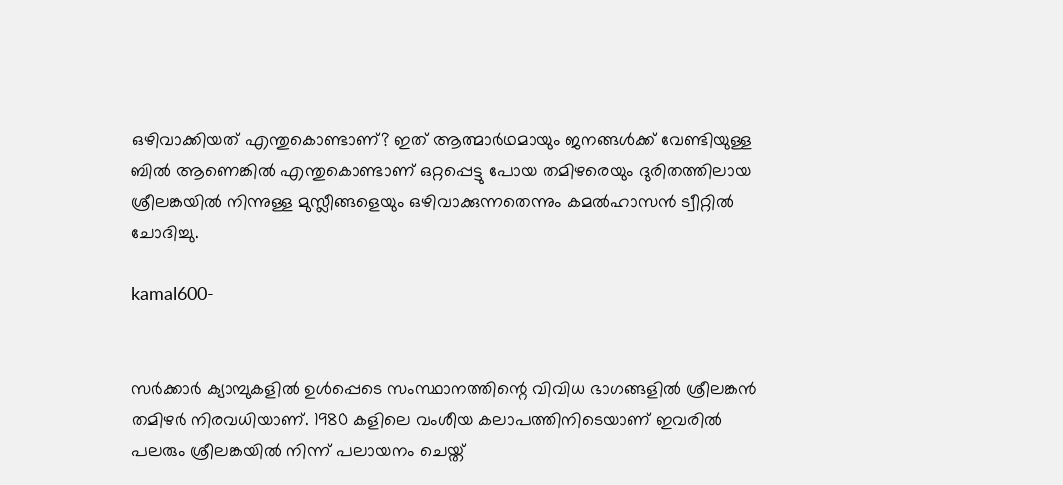ഒഴിവാക്കിയത് എന്തുകൊണ്ടാണ്? ഇത് ആത്മാര്‍ഥമായും ജനങ്ങള്‍ക്ക് വേണ്ടിയുള്ള ബില്‍ ആണെങ്കില്‍ എന്തുകൊണ്ടാണ് ഒറ്റപ്പെട്ടു പോയ തമിഴരെയും ദുരിതത്തിലായ ശ്രീലങ്കയില്‍ നിന്നുള്ള മുസ്ലീങ്ങളെയും ഒഴിവാക്കുന്നതെന്നും കമല്‍ഹാസന്‍ ട്വീറ്റില്‍ ചോദിച്ചു.

kamal600-


സര്‍ക്കാര്‍ ക്യാമ്പുകളില്‍ ഉള്‍പ്പെടെ സംസ്ഥാനത്തിന്റെ വിവിധ ഭാഗങ്ങളില്‍ ശ്രീലങ്കന്‍ തമിഴര്‍ നിരവധിയാണ്. 1980 കളിലെ വംശീയ കലാപത്തിനിടെയാണ് ഇവരില്‍ പലരും ശ്രീലങ്കയില്‍ നിന്ന് പലായനം ചെയ്ത്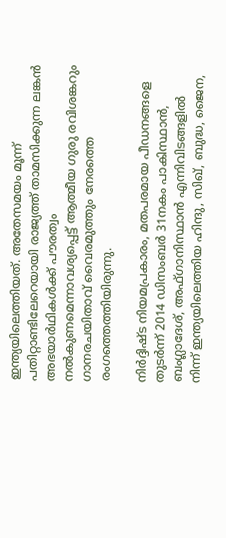ഇന്ത്യയിലെത്തിയത്. അതേസമയം മൂന്ന് പതിറ്റാണ്ടിലേറെയായി രാജ്യത്ത് താമസിക്കുന്ന ലങ്കന്‍ അഭയാര്‍ഥികള്‍ക്ക് പൗരത്വം നല്‍കുണമെന്നാവശ്യപ്പെട്ട് ആത്മീയ ഗുരു രവിശങ്കറും ഗാനരചയിതാവ് വൈരമുത്തും നേരത്തെ രംഗത്തെത്തിയിരുന്നു.

നിര്‍ദ്ദിഷ്ട നിയമപ്രകാരം, മതപരമായ പീഡനങ്ങളെ തുടര്‍ന്ന് 2014 ഡിസംബര്‍ 31നകം പാകിസ്ഥാന്‍, ബംഗ്ലാദേശ്, അഫ്ഗാനിസ്ഥാന്‍ എന്നിവിടങ്ങളില്‍ നിന്ന് ഇന്ത്യയിലെത്തിയ ഹിന്ദു, സിഖ്, ബുദ്ധ, ജൈന,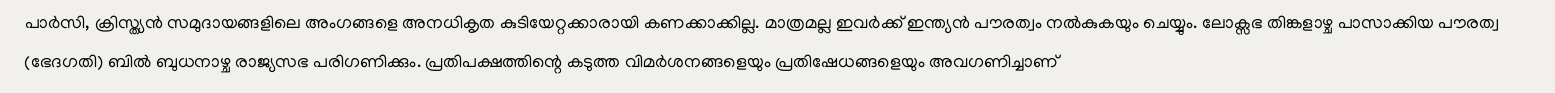പാര്‍സി, ക്രിസ്ത്യന്‍ സമുദായങ്ങളിലെ അംഗങ്ങളെ അനധികൃത കുടിയേറ്റക്കാരായി കണക്കാക്കില്ല. മാത്രമല്ല ഇവര്‍ക്ക് ഇന്ത്യന്‍ പൗരത്വം നല്‍കുകയും ചെയ്യും. ലോക്സഭ തിങ്കളാഴ്ച പാസാക്കിയ പൗരത്വ (ഭേദഗതി) ബില്‍ ബുധനാഴ്ച രാജ്യസഭ പരിഗണിക്കും. പ്രതിപക്ഷത്തിന്റെ കടുത്ത വിമര്‍ശനങ്ങളെയും പ്രതിഷേധങ്ങളെയും അവഗണിച്ചാണ്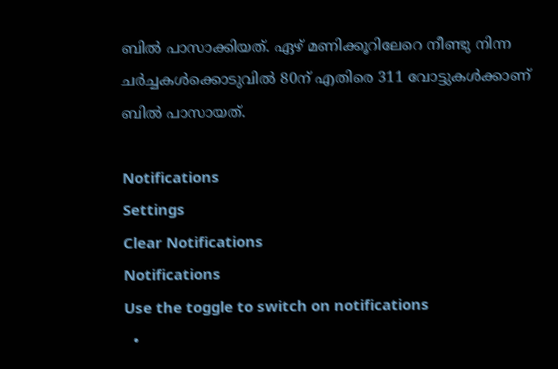ബില്‍ പാസാക്കിയത്. ഏഴ് മണിക്കൂറിലേറെ നീണ്ടു നിന്ന ചര്‍ച്ചകള്‍ക്കൊടുവില്‍ 80ന് എതിരെ 311 വോട്ടുകള്‍ക്കാണ് ബില്‍ പാസായത്.

Notifications
Settings
Clear Notifications
Notifications
Use the toggle to switch on notifications
  •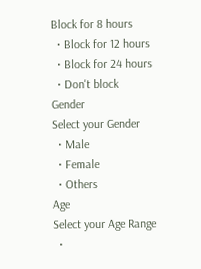Block for 8 hours
  • Block for 12 hours
  • Block for 24 hours
  • Don't block
Gender
Select your Gender
  • Male
  • Female
  • Others
Age
Select your Age Range
  •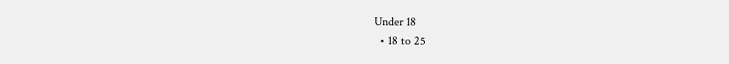Under 18
  • 18 to 25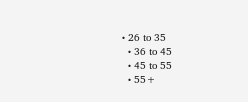• 26 to 35
  • 36 to 45
  • 45 to 55
  • 55+